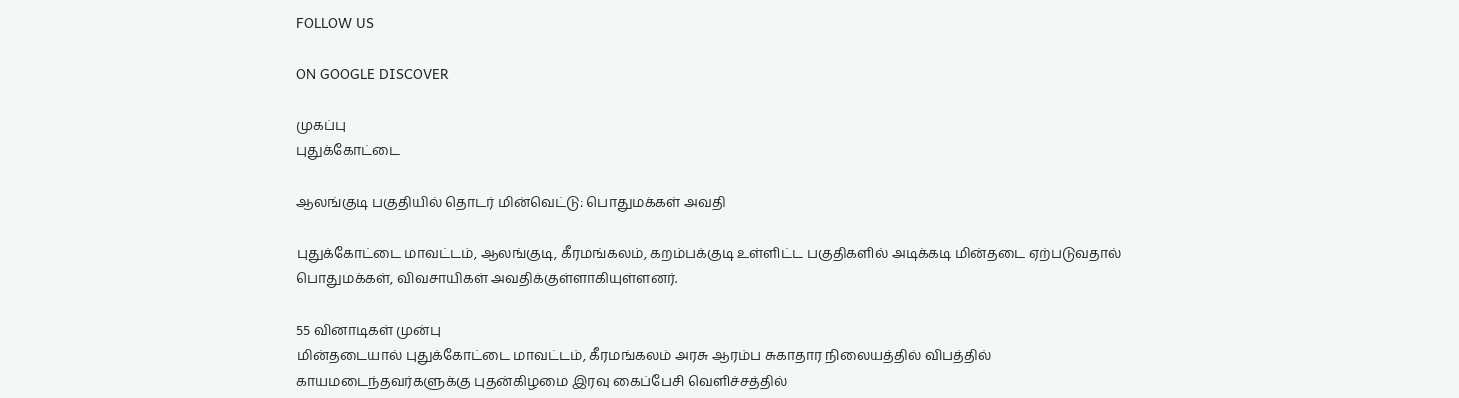FOLLOW US

ON GOOGLE DISCOVER

முகப்பு
புதுக்கோட்டை

ஆலங்குடி பகுதியில் தொடர் மின்வெட்டு: பொதுமக்கள் அவதி

புதுக்கோட்டை மாவட்டம், ஆலங்குடி, கீரமங்கலம், கறம்பக்குடி உள்ளிட்ட பகுதிகளில் அடிக்கடி மின்தடை ஏற்படுவதால் பொதுமக்கள், விவசாயிகள் அவதிக்குள்ளாகியுள்ளனர்.

55 வினாடிகள் முன்பு
மின்தடையால் புதுக்கோட்டை மாவட்டம், கீரமங்கலம் அரசு ஆரம்ப சுகாதார நிலையத்தில் விபத்தில் காயமடைந்தவர்களுக்கு புதன்கிழமை இரவு கைப்பேசி வெளிச்சத்தில்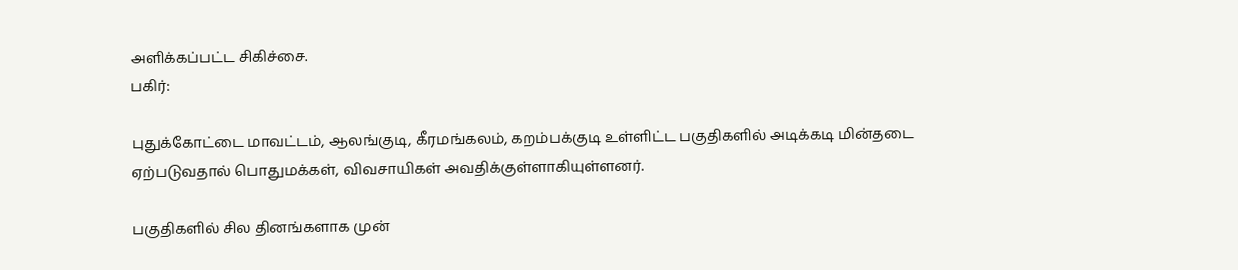அளிக்கப்பட்ட சிகிச்சை.
பகிர்:

புதுக்கோட்டை மாவட்டம், ஆலங்குடி, கீரமங்கலம், கறம்பக்குடி உள்ளிட்ட பகுதிகளில் அடிக்கடி மின்தடை ஏற்படுவதால் பொதுமக்கள், விவசாயிகள் அவதிக்குள்ளாகியுள்ளனர்.

பகுதிகளில் சில தினங்களாக முன்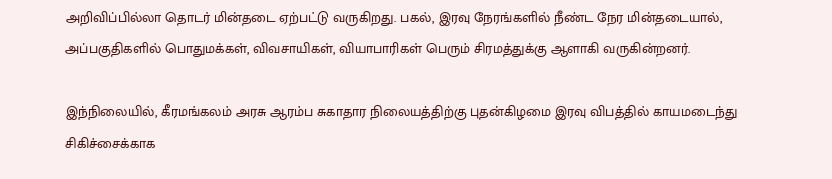அறிவிப்பில்லா தொடர் மின்தடை ஏற்பட்டு வருகிறது. பகல், இரவு நேரங்களில் நீண்ட நேர மின்தடையால், அப்பகுதிகளில் பொதுமக்கள், விவசாயிகள், வியாபாரிகள் பெரும் சிரமத்துக்கு ஆளாகி வருகின்றனர்.

இந்நிலையில், கீரமங்கலம் அரசு ஆரம்ப சுகாதார நிலையத்திற்கு புதன்கிழமை இரவு விபத்தில் காயமடைந்து சிகிச்சைக்காக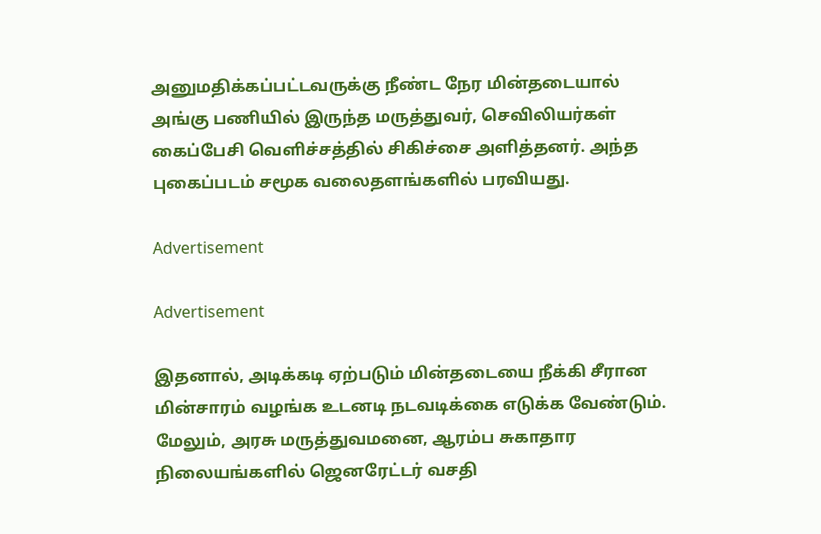அனுமதிக்கப்பட்டவருக்கு நீண்ட நேர மின்தடையால் அங்கு பணியில் இருந்த மருத்துவர், செவிலியர்கள் கைப்பேசி வெளிச்சத்தில் சிகிச்சை அளித்தனர். அந்த புகைப்படம் சமூக வலைதளங்களில் பரவியது.

Advertisement

Advertisement

இதனால், அடிக்கடி ஏற்படும் மின்தடையை நீக்கி சீரான மின்சாரம் வழங்க உடனடி நடவடிக்கை எடுக்க வேண்டும். மேலும், அரசு மருத்துவமனை, ஆரம்ப சுகாதார நிலையங்களில் ஜெனரேட்டர் வசதி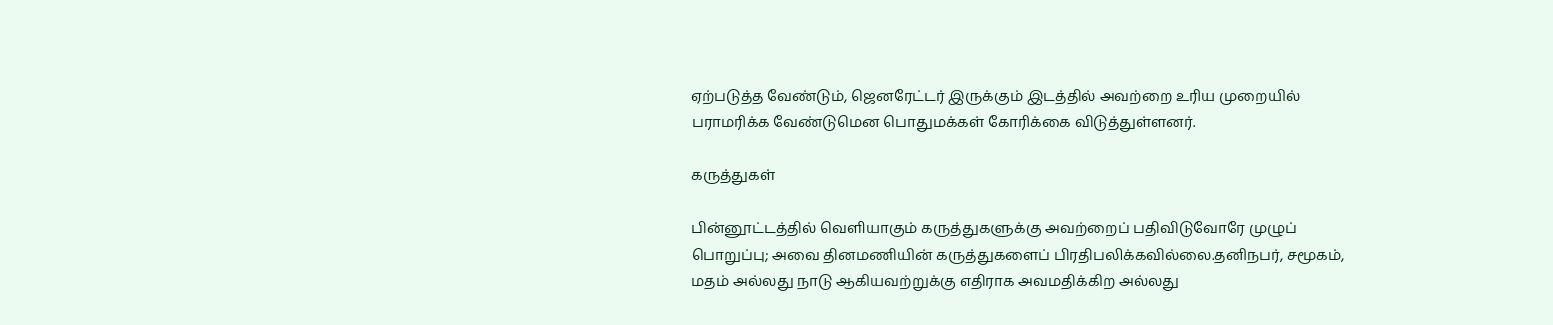ஏற்படுத்த வேண்டும், ஜெனரேட்டர் இருக்கும் இடத்தில் அவற்றை உரிய முறையில் பராமரிக்க வேண்டுமென பொதுமக்கள் கோரிக்கை விடுத்துள்ளனர்.

கருத்துகள்

பின்னூட்டத்தில் வெளியாகும் கருத்துகளுக்கு அவற்றைப் பதிவிடுவோரே முழுப் பொறுப்பு; அவை தினமணியின் கருத்துகளைப் பிரதிபலிக்கவில்லை.தனிநபர், சமூகம், மதம் அல்லது நாடு ஆகியவற்றுக்கு எதிராக அவமதிக்கிற அல்லது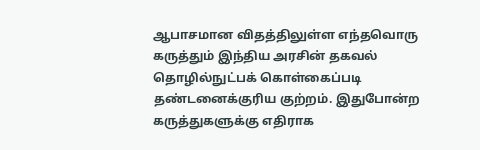ஆபாசமான விதத்திலுள்ள எந்தவொரு கருத்தும் இந்திய அரசின் தகவல் தொழில்நுட்பக் கொள்கைப்படி தண்டனைக்குரிய குற்றம். இதுபோன்ற கருத்துகளுக்கு எதிராக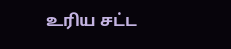உரிய சட்ட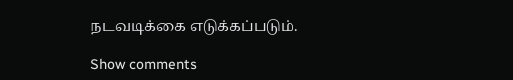நடவடிக்கை எடுக்கப்படும்.

Show comments